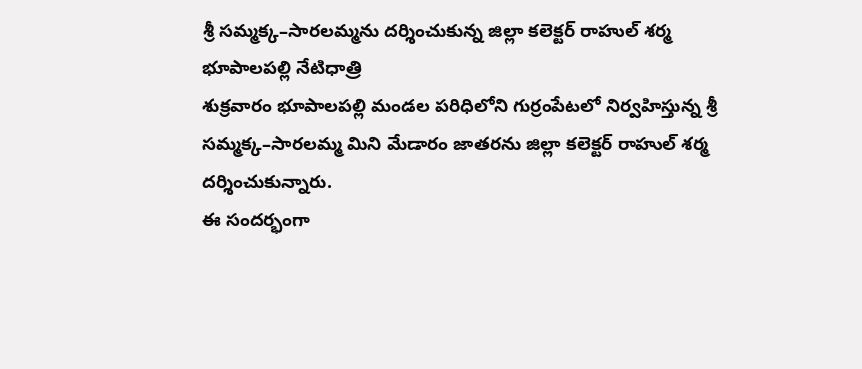శ్రీ సమ్మక్క–సారలమ్మను దర్శించుకున్న జిల్లా కలెక్టర్ రాహుల్ శర్మ
భూపాలపల్లి నేటిధాత్రి
శుక్రవారం భూపాలపల్లి మండల పరిధిలోని గుర్రంపేటలో నిర్వహిస్తున్న శ్రీ సమ్మక్క–సారలమ్మ మిని మేడారం జాతరను జిల్లా కలెక్టర్ రాహుల్ శర్మ దర్శించుకున్నారు.
ఈ సందర్భంగా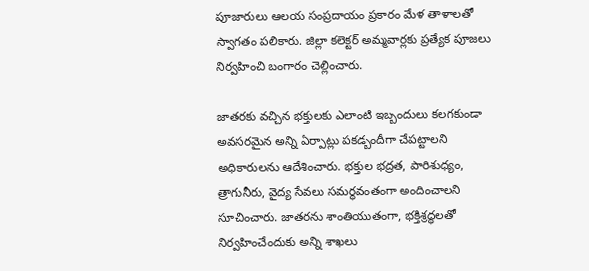పూజారులు ఆలయ సంప్రదాయం ప్రకారం మేళ తాళాలతో స్వాగతం పలికారు. జిల్లా కలెక్టర్ అమ్మవార్లకు ప్రత్యేక పూజలు నిర్వహించి బంగారం చెల్లించారు.

జాతరకు వచ్చిన భక్తులకు ఎలాంటి ఇబ్బందులు కలగకుండా అవసరమైన అన్ని ఏర్పాట్లు పకడ్బందీగా చేపట్టాలని అధికారులను ఆదేశించారు. భక్తుల భద్రత, పారిశుధ్యం, త్రాగునీరు, వైద్య సేవలు సమర్థవంతంగా అందించాలని సూచించారు. జాతరను శాంతియుతంగా, భక్తిశ్రద్ధలతో నిర్వహించేందుకు అన్ని శాఖలు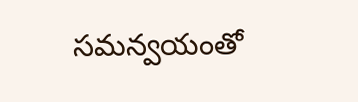సమన్వయంతో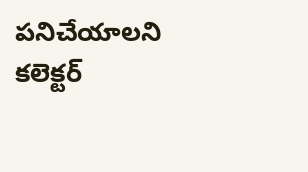పనిచేయాలని కలెక్టర్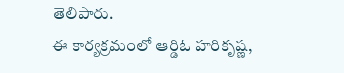తెలిపారు.
ఈ కార్యక్రమంలో ఆర్డిఓ హరికృష్ణ,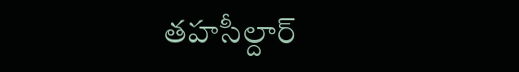తహసీల్దార్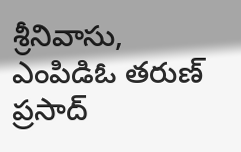శ్రీనివాసు, ఎంపిడిఓ తరుణ్ ప్రసాద్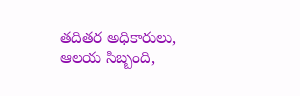తదితర అధికారులు, ఆలయ సిబ్బంది,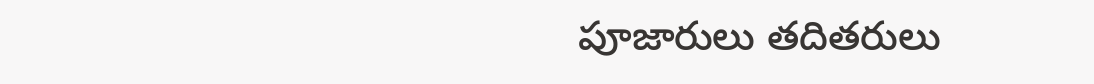పూజారులు తదితరులు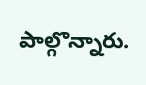పాల్గొన్నారు.